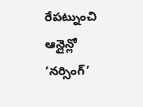రేపట్నుంచి ఆన్లైన్లో ‘నర్సింగ్’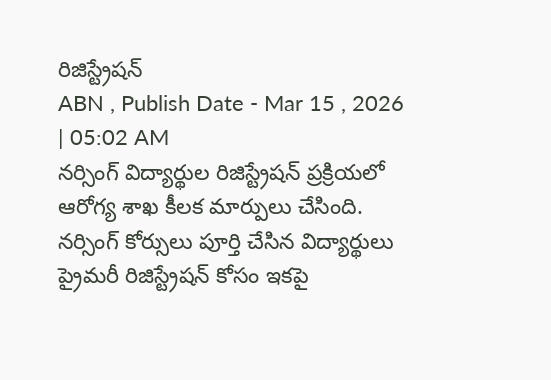రిజిస్ట్రేషన్
ABN , Publish Date - Mar 15 , 2026 | 05:02 AM
నర్సింగ్ విద్యార్థుల రిజిస్ట్రేషన్ ప్రక్రియలో ఆరోగ్య శాఖ కీలక మార్పులు చేసింది. నర్సింగ్ కోర్సులు పూర్తి చేసిన విద్యార్థులు ప్రైమరీ రిజిస్ట్రేషన్ కోసం ఇకపై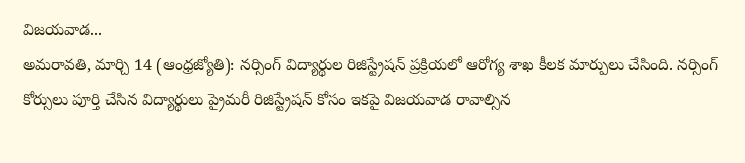విజయవాడ...
అమరావతి, మార్చి 14 (ఆంధ్రజ్యోతి): నర్సింగ్ విద్యార్థుల రిజిస్ట్రేషన్ ప్రక్రియలో ఆరోగ్య శాఖ కీలక మార్పులు చేసింది. నర్సింగ్ కోర్సులు పూర్తి చేసిన విద్యార్థులు ప్రైమరీ రిజిస్ట్రేషన్ కోసం ఇకపై విజయవాడ రావాల్సిన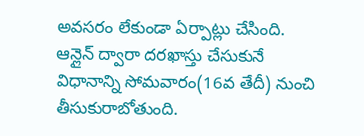అవసరం లేకుండా ఏర్పాట్లు చేసింది. ఆన్లైన్ ద్వారా దరఖాస్తు చేసుకునే విధానాన్ని సోమవారం(16వ తేదీ) నుంచి తీసుకురాబోతుంది.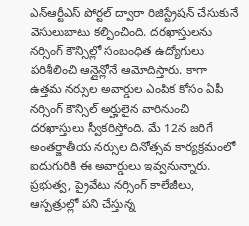ఎన్ఆర్టీఎస్ పోర్టల్ ద్వారా రిజిస్ట్రేషన్ చేసుకునే వెసులుబాటు కల్పించింది. దరఖాస్తులను నర్సింగ్ కౌన్సిల్లో సంబంధిత ఉద్యోగులు పరిశీలించి ఆన్లైన్లోనే ఆమోదిస్తారు. కాగా ఉత్తమ నర్సుల అవార్డుల ఎంపిక కోసం ఏపీ నర్సింగ్ కౌన్సిల్ అర్హులైన వారినుంచి దరఖాస్తులు స్వీకరిస్తోంది. మే 12న జరిగే అంతర్జాతీయ నర్సుల దినోత్సవ కార్యక్రమంలో ఐదుగురికి ఈ అవార్డులు ఇవ్వనున్నారు. ప్రభుత్వ, ప్రైవేటు నర్సింగ్ కాలేజీలు, ఆస్పత్రుల్లో పని చేస్తున్న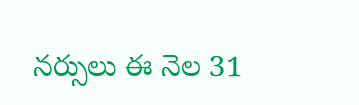నర్సులు ఈ నెల 31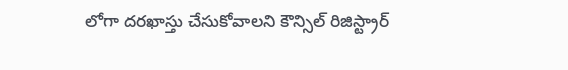లోగా దరఖాస్తు చేసుకోవాలని కౌన్సిల్ రిజిస్ట్రార్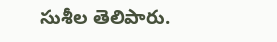సుశీల తెలిపారు.